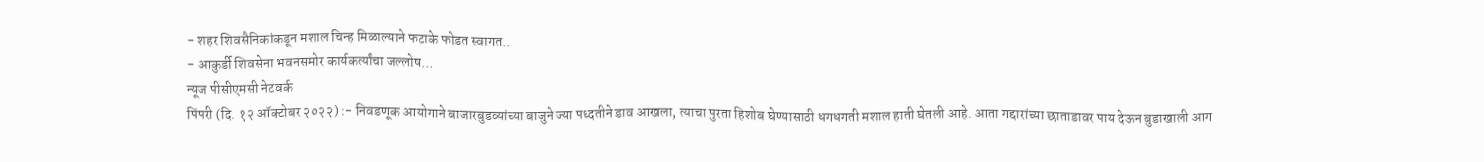- शहर शिवसैनिकांकडून मशाल चिन्ह मिळाल्याने फटाके फोडत स्वागत..
- आकुर्डी शिवसेना भवनसमोर कार्यकर्त्यांचा जल्लोष…
न्यूज पीसीएमसी नेटवर्क
पिंपरी (दि. १२ ऑक्टोबर २०२२) :- निवडणूक आयोगाने बाजारबुडव्यांच्या बाजुने ज्या पध्दतीने डाव आखला, त्याचा पुरता हिशोब घेण्यासाठी धगधगती मशाल हाती घेतली आहे. आता गद्दारांच्या छाताडावर पाय देऊन बुडाखाली आग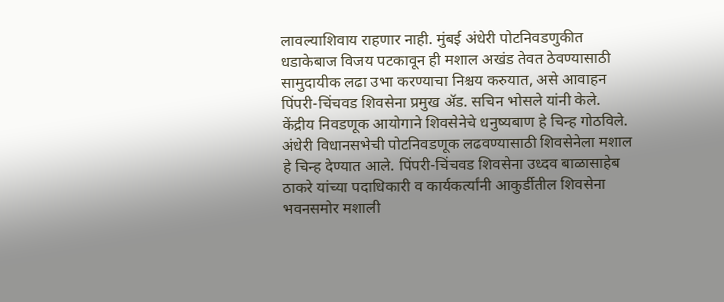लावल्याशिवाय राहणार नाही. मुंबई अंधेरी पोटनिवडणुकीत धडाकेबाज विजय पटकावून ही मशाल अखंड तेवत ठेवण्यासाठी सामुदायीक लढा उभा करण्याचा निश्चय करुयात, असे आवाहन पिंपरी-चिंचवड शिवसेना प्रमुख ॲड. सचिन भोसले यांनी केले.
केंद्रीय निवडणूक आयोगाने शिवसेनेचे धनुष्यबाण हे चिन्ह गोठविले. अंधेरी विधानसभेची पोटनिवडणूक लढवण्यासाठी शिवसेनेला मशाल हे चिन्ह देण्यात आले. पिंपरी-चिंचवड शिवसेना उध्दव बाळासाहेब ठाकरे यांच्या पदाधिकारी व कार्यकर्त्यांनी आकुर्डीतील शिवसेना भवनसमोर मशाली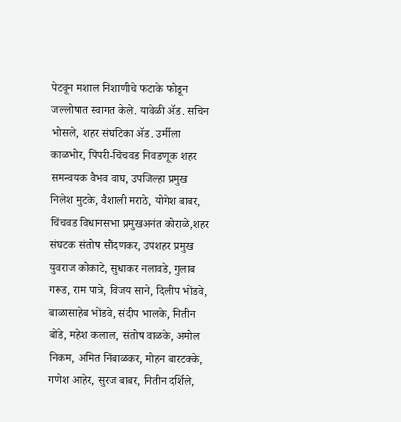पेटवून मशाल निशाणीचे फटाके फोडून जल्लोषात स्वागत केले. यावेळी ॲड. सचिन भोसले, शहर संघटिका ॲड. उर्मीला काळभोर, पिंपरी-चिंचवड निवडणूक शहर समन्वयक वैभव वाघ, उपजिल्हा प्रमुख निलेश मुटके, वैशाली मराठे, योगेश बाबर, चिंचवड विधानसभा प्रमुखअनंत कोराळे,शहर संघटक संतोष सौंदणकर, उपशहर प्रमुख युवराज कोकाटे, सुधाकर नलावडे, गुलाब गरूड, राम पात्रे, विजय साने, दिलीप भोंडवे, बाळासाहेब भोंडवे, संदीप भालके, नितीन बोंडे, महेश कलाल, संतोष वाळके, अमोल निकम, अमित निंबाळकर, मोहन बारटक्के, गणेश आहेर, सुरज बाबर, नितीन दर्शिले,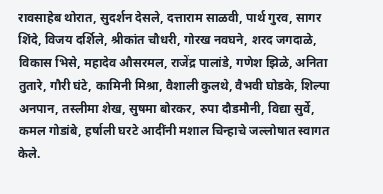रावसाहेब थोरात, सुदर्शन देसले, दत्ताराम साळवी, पार्थ गुरव, सागर शिंदे, विजय दर्शिले, श्रीकांत चौधरी, गोरख नवघने, शरद जगदाळे, विकास भिसे, महादेव औसरमल, राजेंद्र पालांडे, गणेश झिळे, अनिता तुतारे, गौरी घंटे, कामिनी मिश्रा, वैशाली कुलथे, वैभवी घोडके, शिल्पा अनपान, तस्लीमा शेख, सुषमा बोरकर, रुपा दौडमौनी, विद्या सुर्वे, कमल गोडांबे, हर्षाली घरटे आदींनी मशाल चिन्हाचे जल्लोषात स्वागत केले.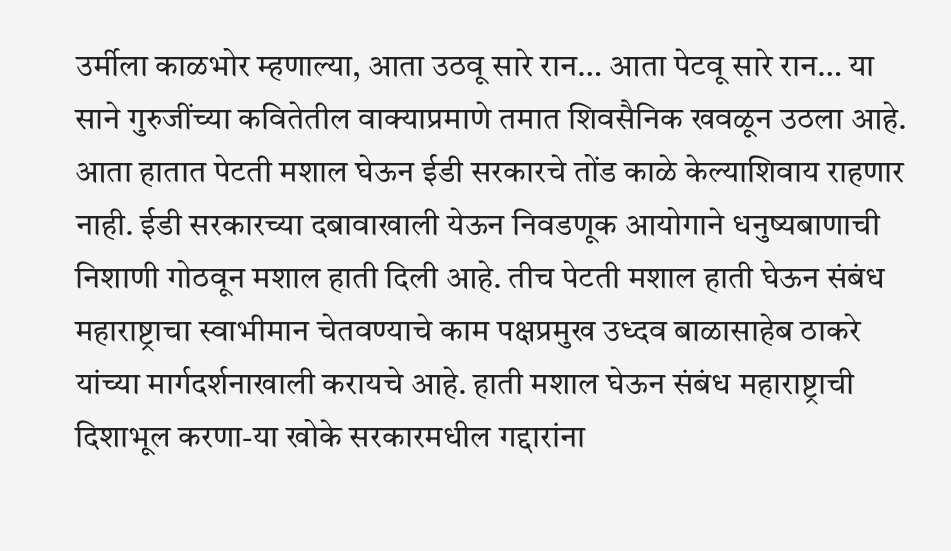उर्मीला काळभोर म्हणाल्या, आता उठवू सारे रान… आता पेटवू सारे रान… या साने गुरुजींच्या कवितेतील वाक्याप्रमाणे तमात शिवसैनिक खवळून उठला आहे. आता हातात पेटती मशाल घेऊन ईडी सरकारचे तोंड काळे केल्याशिवाय राहणार नाही. ईडी सरकारच्या दबावाखाली येऊन निवडणूक आयोगाने धनुष्यबाणाची निशाणी गोठवून मशाल हाती दिली आहे. तीच पेटती मशाल हाती घेऊन संबंध महाराष्ट्राचा स्वाभीमान चेतवण्याचे काम पक्षप्रमुख उध्दव बाळासाहेब ठाकरे यांच्या मार्गदर्शनाखाली करायचे आहे. हाती मशाल घेऊन संबंध महाराष्ट्राची दिशाभूल करणा-या खोके सरकारमधील गद्दारांना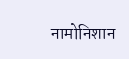नामोनिशान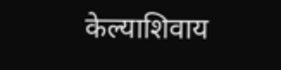केल्याशिवाय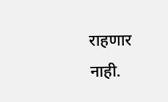राहणार नाही.